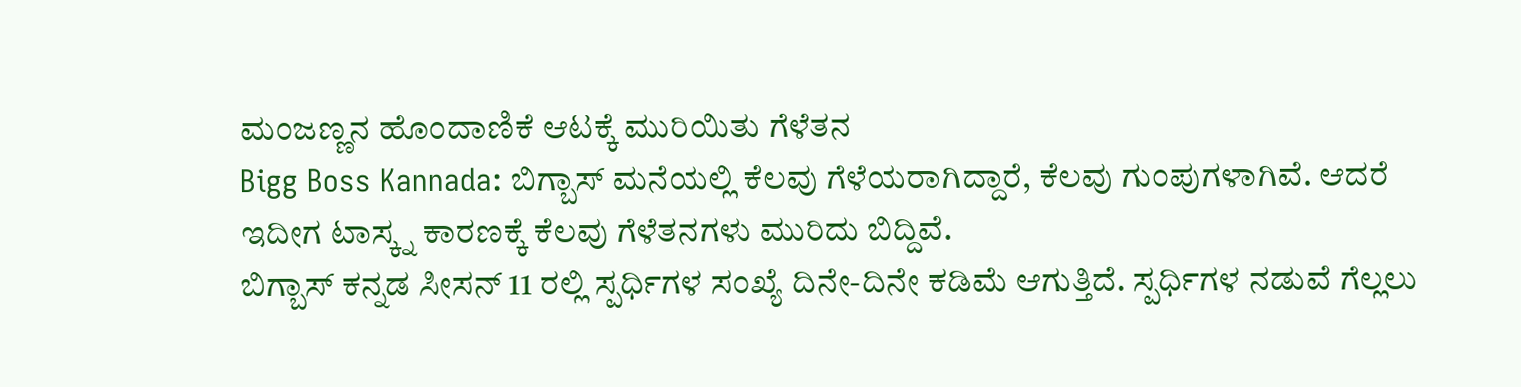ಮಂಜಣ್ಣನ ಹೊಂದಾಣಿಕೆ ಆಟಕ್ಕೆ ಮುರಿಯಿತು ಗೆಳೆತನ
Bigg Boss Kannada: ಬಿಗ್ಬಾಸ್ ಮನೆಯಲ್ಲಿ ಕೆಲವು ಗೆಳೆಯರಾಗಿದ್ದಾರೆ, ಕೆಲವು ಗುಂಪುಗಳಾಗಿವೆ. ಆದರೆ ಇದೀಗ ಟಾಸ್ಕ್ನ ಕಾರಣಕ್ಕೆ ಕೆಲವು ಗೆಳೆತನಗಳು ಮುರಿದು ಬಿದ್ದಿವೆ.
ಬಿಗ್ಬಾಸ್ ಕನ್ನಡ ಸೀಸನ್ 11 ರಲ್ಲಿ ಸ್ಪರ್ಧಿಗಳ ಸಂಖ್ಯೆ ದಿನೇ-ದಿನೇ ಕಡಿಮೆ ಆಗುತ್ತಿದೆ. ಸ್ಪರ್ಧಿಗಳ ನಡುವೆ ಗೆಲ್ಲಲು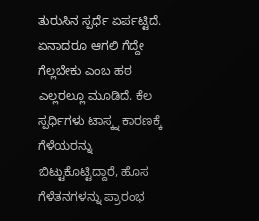ತುರುಸಿನ ಸ್ಪರ್ಧೆ ಏರ್ಪಟ್ಟಿದೆ. ಏನಾದರೂ ಆಗಲಿ ಗೆದ್ದೇ ಗೆಲ್ಲಬೇಕು ಎಂಬ ಹಠ ಎಲ್ಲರಲ್ಲೂ ಮೂಡಿದೆ. ಕೆಲ ಸ್ಪರ್ಧಿಗಳು ಟಾಸ್ಕ್ನ ಕಾರಣಕ್ಕೆ ಗೆಳೆಯರನ್ನು ಬಿಟ್ಟುಕೊಟ್ಟಿದ್ದಾರೆ, ಹೊಸ ಗೆಳೆತನಗಳನ್ನು ಪ್ರಾರಂಭ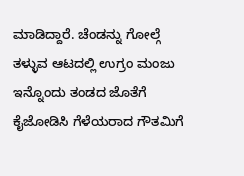ಮಾಡಿದ್ದಾರೆ. ಚೆಂಡನ್ನು ಗೋಲ್ಗೆ ತಳ್ಳುವ ಆಟದಲ್ಲಿ ಉಗ್ರಂ ಮಂಜು ಇನ್ನೊಂದು ತಂಡದ ಜೊತೆಗೆ ಕೈಜೋಡಿಸಿ ಗೆಳೆಯರಾದ ಗೌತಮಿಗೆ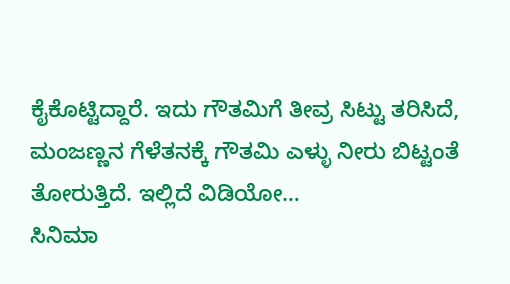ಕೈಕೊಟ್ಟಿದ್ದಾರೆ. ಇದು ಗೌತಮಿಗೆ ತೀವ್ರ ಸಿಟ್ಟು ತರಿಸಿದೆ, ಮಂಜಣ್ಣನ ಗೆಳೆತನಕ್ಕೆ ಗೌತಮಿ ಎಳ್ಳು ನೀರು ಬಿಟ್ಟಂತೆ ತೋರುತ್ತಿದೆ. ಇಲ್ಲಿದೆ ವಿಡಿಯೋ…
ಸಿನಿಮಾ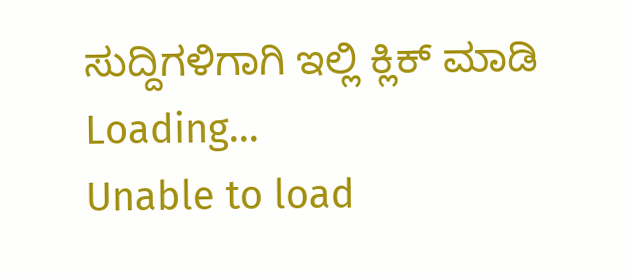ಸುದ್ದಿಗಳಿಗಾಗಿ ಇಲ್ಲಿ ಕ್ಲಿಕ್ ಮಾಡಿ
Loading...
Unable to load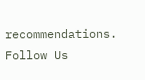recommendations.
Follow Us